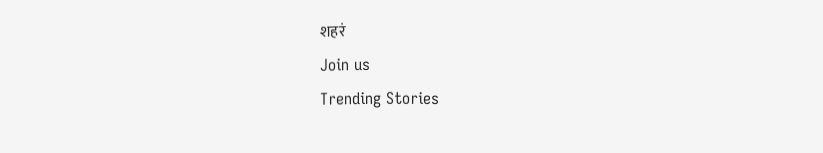शहरं
Join us
Trending Stories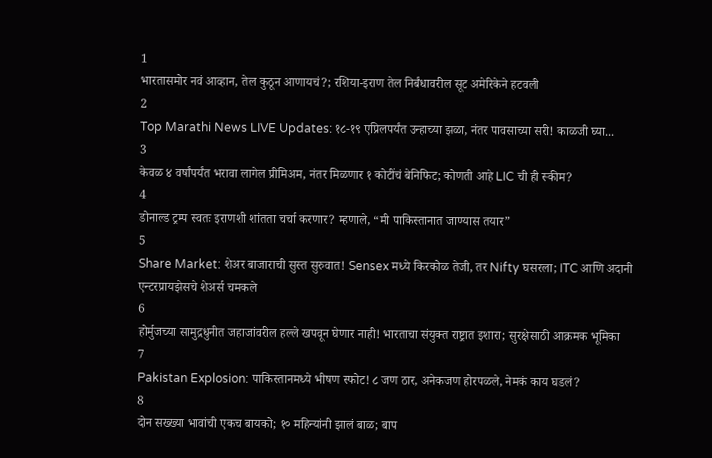1
भारतासमोर नवं आव्हान, तेल कुठून आणायचं?; रशिया-इराण तेल निर्बंधावरील सूट अमेरिकेने हटवली
2
Top Marathi News LIVE Updates: १८-१९ एप्रिलपर्यंत उन्हाच्या झळा, नंतर पावसाच्या सरी! काळजी घ्या...
3
केवळ ४ वर्षांपर्यंत भरावा लागेल प्रीमिअम, नंतर मिळणार १ कोटींचं बेनिफिट; कोणती आहे LIC ची ही स्कीम?
4
डोनाल्ड ट्रम्प स्वतः इराणशी शांतता चर्चा करणार? म्हणाले, “मी पाकिस्तानात जाण्यास तयार”
5
Share Market: शेअर बाजाराची सुस्त सुरुवात! Sensex मध्ये किरकोळ तेजी, तर Nifty घसरला; ITC आणि अदानी एन्टरप्रायझेसचे शेअर्स चमकले
6
होर्मुजच्या सामुद्रधुनीत जहाजांवरील हल्ले खपवून घेणार नाही! भारताचा संयुक्त राष्ट्रात इशारा; सुरक्षेसाठी आक्रमक भूमिका
7
Pakistan Explosion: पाकिस्तानमध्ये भीषण स्फोट! ८ जण ठार, अनेकजण होरपळले, नेमकं काय घडलं?
8
दोन सख्ख्या भावांची एकच बायको; १० महिन्यांनी झालं बाळ; बाप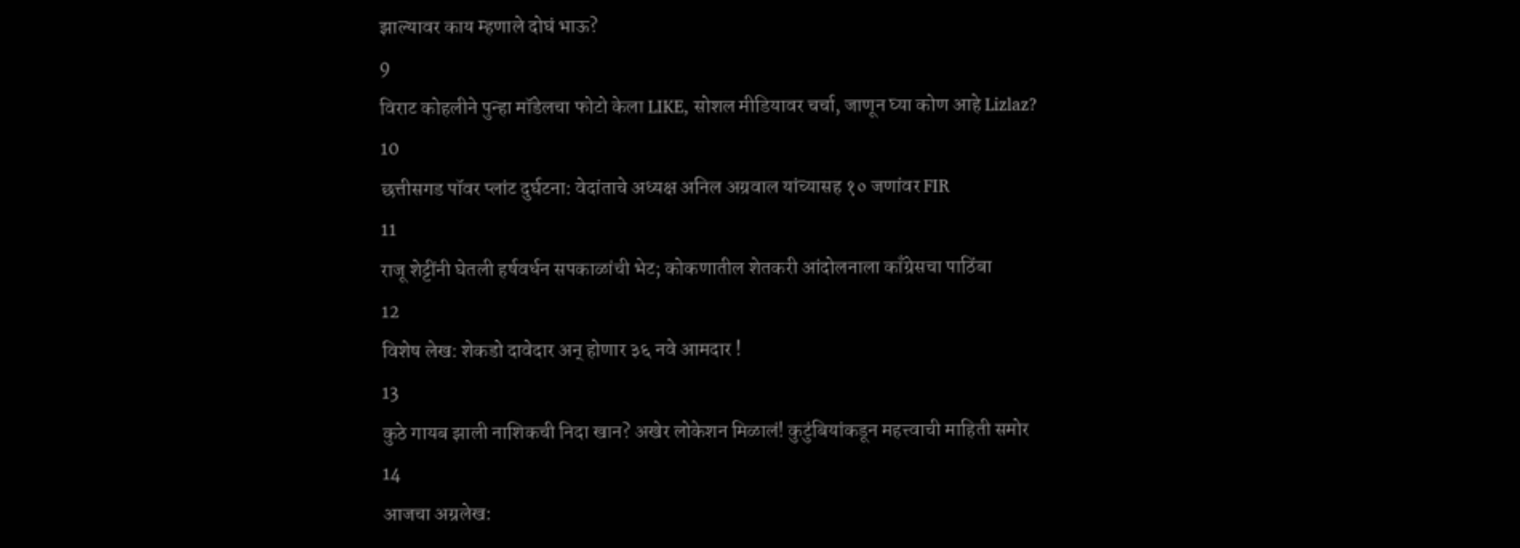झाल्यावर काय म्हणाले दोघं भाऊ?
9
विराट कोहलीने पुन्हा मॉडेलचा फोटो केला LIKE, सोशल मीडियावर चर्चा, जाणून घ्या कोण आहे Lizlaz?
10
छत्तीसगड पॉवर प्लांट दुर्घटना: वेदांताचे अध्यक्ष अनिल अग्रवाल यांच्यासह १० जणांवर FIR
11
राजू शेट्टींनी घेतली हर्षवर्धन सपकाळांची भेट; कोकणातील शेतकरी आंदोलनाला काँग्रेसचा पाठिंबा
12
विशेष लेख: शेकडो दावेदार अन् होणार ३६ नवे आमदार !
13
कुठे गायब झाली नाशिकची निदा खान? अखेर लोकेशन मिळालं! कुटुंबियांकडून महत्त्वाची माहिती समोर
14
आजचा अग्रलेख: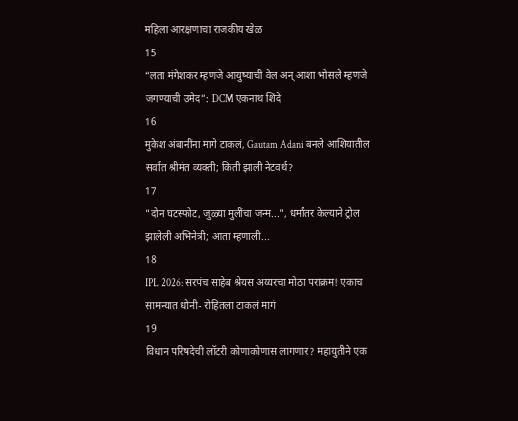महिला आरक्षणाचा राजकीय खेळ
15
“लता मंगेशकर म्हणजे आयुष्याची वेल अन् आशा भोसले म्हणजे जगण्याची उमेद”: DCM एकनाथ शिंदे
16
मुकेश अंबानींना मागे टाकलं, Gautam Adani बनले आशियातील सर्वात श्रीमंत व्यक्ती; किती झाली नेटवर्थ?
17
"दोन घटस्फोट, जुळ्या मुलींचा जन्म...", धर्मांतर केल्याने ट्रोल झालेली अभिनेत्री; आता म्हणाली...
18
IPL 2026: सरपंच साहेब श्रेयस अय्यरचा मोठा पराक्रम! एकाच सामन्यात धोनी- रोहितला टाकलं मागं
19
विधान परिषदेची लॉटरी कोणाकोणास लागणार? महायुतीने एक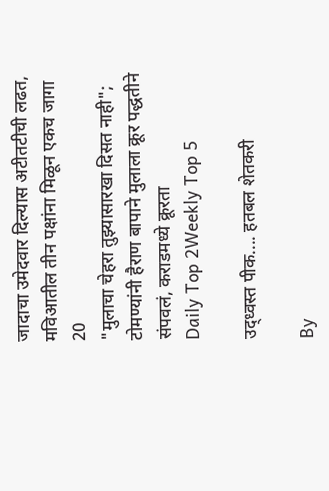जादाचा उमेदवार दिल्यास अटीतटीची लढत, मविआतील तीन पक्षांना मिळून एकच जागा
20
"मुलाचा चेहरा तुझ्यासारखा दिसत नाही"; टोमण्यांनी हैराण बापाने मुलाला क्रूर पद्धतीने संपवलं, कराडमध्ये क्रूरता
Daily Top 2Weekly Top 5

उद्ध्वस्त पीक.... हतबल शेतकरी

By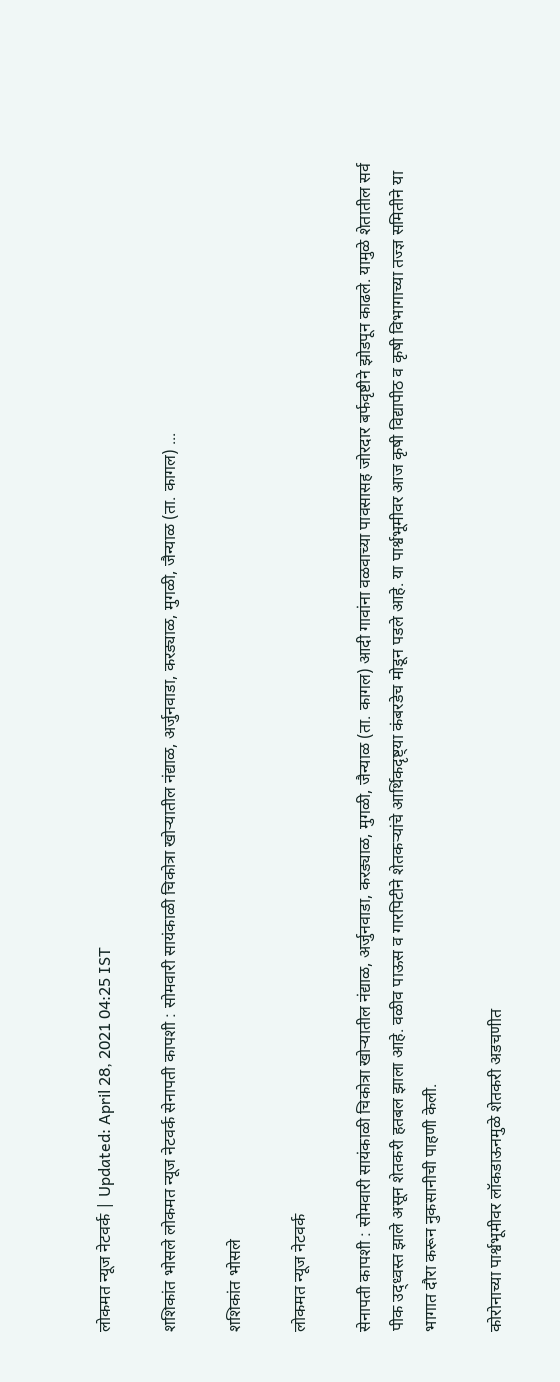लोकमत न्यूज नेटवर्क | Updated: April 28, 2021 04:25 IST

शशिकांत भोसले लोकमत न्यूज नेटवर्क सेनापती कापशी : सोमवारी सायंकाळी चिकोत्रा खोऱ्यातील नंद्याळ, अर्जुनवाडा, करड्याळ, मुगळी, जैन्याळ (ता. कागल) ...

शशिकांत भोसले

लोकमत न्यूज नेटवर्क

सेनापती कापशी : सोमवारी सायंकाळी चिकोत्रा खोऱ्यातील नंद्याळ, अर्जुनवाडा, करड्याळ, मुगळी, जैन्याळ (ता. कागल) आदी गावांना वळवाच्या पावसासह जोरदार बर्फवृष्टीने झोडपून काढले. यामुळे शेतातील सर्व पीक उद्ध्वस्त झाले असून शेतकरी हतबल झाला आहे. वळीव पाऊस व गारपिटीने शेतकऱ्यांचे आर्थिकदृष्ट्या कंबरडेच मोडून पडले आहे. या पार्श्वभूमीवर आज कृषी विद्यापीठ व कृषी विभागाच्या तज्ज्ञ समितीने या भागात दौरा करून नुकसानीची पाहणी केली.

कोरोनाच्या पार्श्वभूमीवर लॉकडाऊनमुळे शेतकरी अडचणीत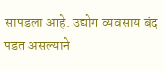सापडला आहे. उद्योग व्यवसाय बंद पडत असल्याने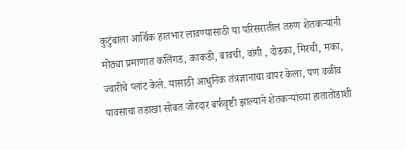कुटुंबाला आर्थिक हातभार लावण्यासाठी या परिसरातील तरुण शेतकऱ्यांनी मोठ्या प्रमाणात कलिंगड, काकडी, बावची, वांगी , दोडका, मिरची, मका, ज्वारीचे प्लांट केले. यासाठी आधुनिक तंत्रज्ञानाचा वापर केला, पण वळीव पावसाचा तडाखा सोबत जोरदार बर्फवृष्टी झाल्याने शेतकऱ्यांच्या हातातोंडाशी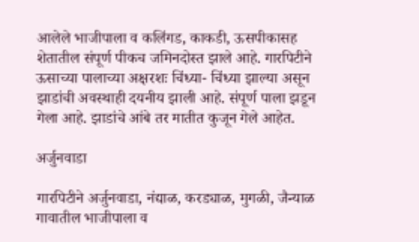आलेले भाजीपाला व कलिंगड, काकडी, ऊसपीकासह शेतातील संपूर्ण पीकच जमिनदोस्त झाले आहे. गारपिटीने ऊसाच्या पालाच्या अक्षरशः चिंध्या- चिंध्या झाल्या असून झाडांची अवस्थाही दयनीय झाली आहे. संपूर्ण पाला झडून गेला आहे. झाडांचे आंबे तर मातीत कुजून गेले आहेत.

अर्जुनवाडा

गारपिटीने अर्जुनवाडा, नंद्याळ, करड्याळ, मुगळी, जैन्याळ गावातील भाजीपाला व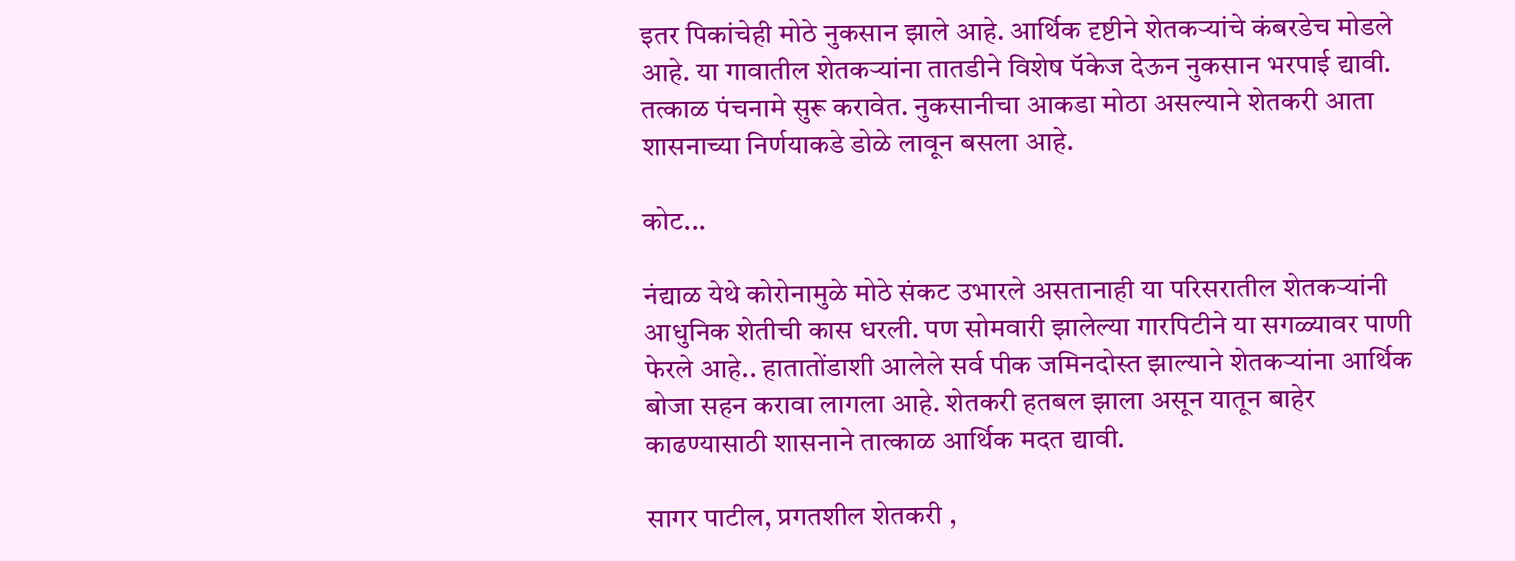इतर पिकांचेही मोठे नुकसान झाले आहे. आर्थिक दृष्टीने शेतकऱ्यांचे कंबरडेच मोडले आहे. या गावातील शेतकऱ्यांना तातडीने विशेष पॅकेज देऊन नुकसान भरपाई द्यावी. तत्काळ पंचनामे सुरू करावेत. नुकसानीचा आकडा मोठा असल्याने शेतकरी आता शासनाच्या निर्णयाकडे डोळे लावून बसला आहे.

कोट...

नंद्याळ येथे कोरोनामुळे मोठे संकट उभारले असतानाही या परिसरातील शेतकऱ्यांनी आधुनिक शेतीची कास धरली. पण सोमवारी झालेल्या गारपिटीने या सगळ्यावर पाणी फेरले आहे.. हातातोंडाशी आलेले सर्व पीक जमिनदोस्त झाल्याने शेतकऱ्यांना आर्थिक बोजा सहन करावा लागला आहे. शेतकरी हतबल झाला असून यातून बाहेर काढण्यासाठी शासनाने तात्काळ आर्थिक मदत द्यावी.

सागर पाटील, प्रगतशील शेतकरी ,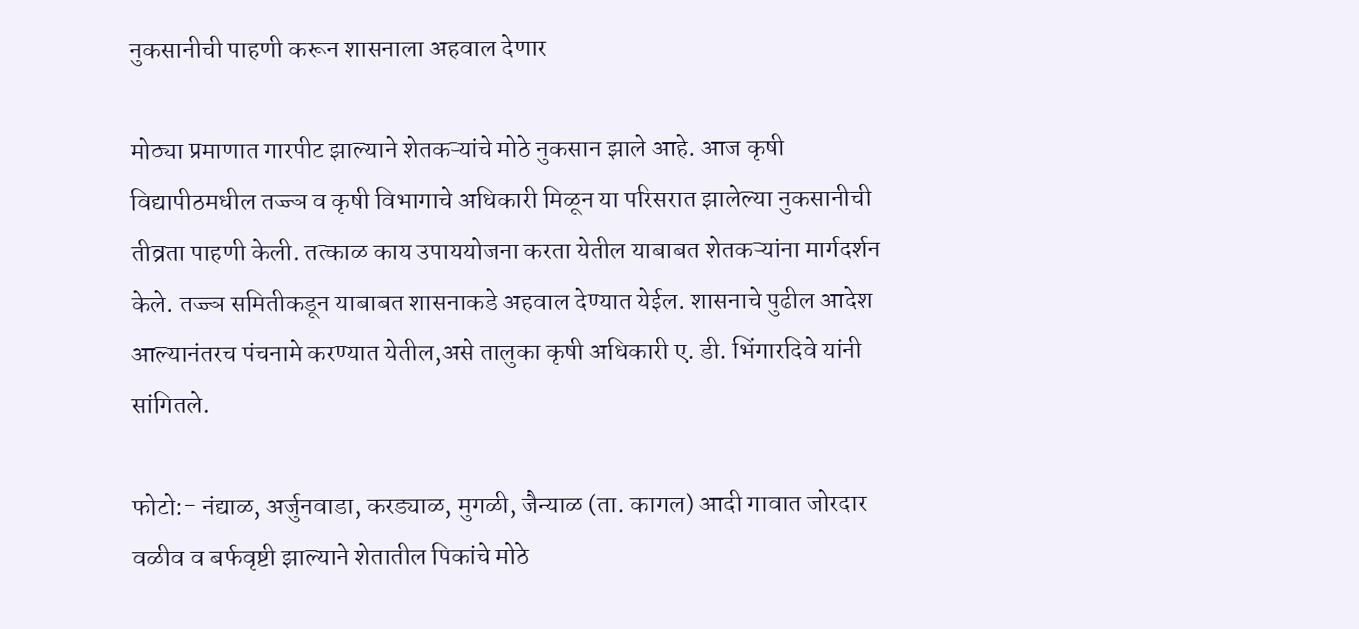नुकसानीची पाहणी करून शासनाला अहवाल देणार

मोठ्या प्रमाणात गारपीट झाल्याने शेतकऱ्यांचे मोठे नुकसान झाले आहे. आज कृषी विद्यापीठमधील तज्ज्ञ व कृषी विभागाचे अधिकारी मिळून या परिसरात झालेल्या नुकसानीची तीव्रता पाहणी केली. तत्काळ काय उपाययोजना करता येतील याबाबत शेतकऱ्यांना मार्गदर्शन केले. तज्ज्ञ समितीकडून याबाबत शासनाकडे अहवाल देण्यात येईल. शासनाचे पुढील आदेश आल्यानंतरच पंचनामे करण्यात येतील,असे तालुका कृषी अधिकारी ए. डी. भिंगारदिवे यांनी सांगितले.

फोटो:- नंद्याळ, अर्जुनवाडा, करड्याळ, मुगळी, जैन्याळ (ता. कागल) आदी गावात जोरदार वळीव व बर्फवृष्टी झाल्याने शेतातील पिकांचे मोठे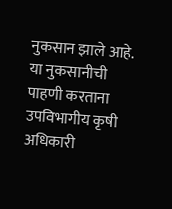नुकसान झाले आहे. या नुकसानीची पाहणी करताना उपविभागीय कृषी अधिकारी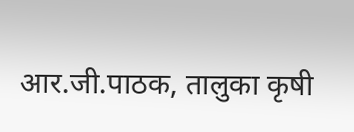आर.जी.पाठक, तालुका कृषी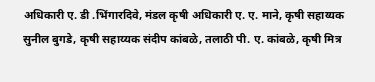अधिकारी ए. डी .भिंगारदिवे, मंडल कृषी अधिकारी ए. ए. माने, कृषी सहाय्यक सुनील बुगडे, कृषी सहाय्यक संदीप कांबळे, तलाठी पी. ए. कांबळे, कृषी मित्र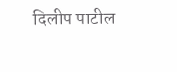दिलीप पाटील